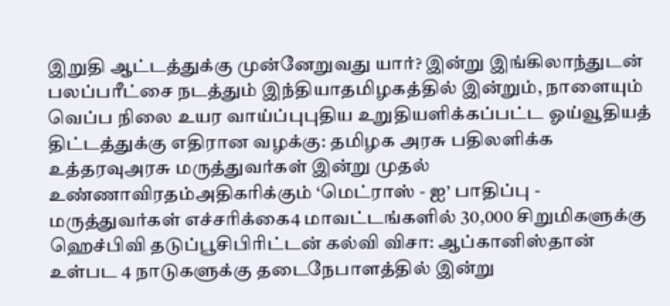இறுதி ஆட்டத்துக்கு முன்னேறுவது யார்? இன்று இங்கிலாந்துடன் பலப்பரீட்சை நடத்தும் இந்தியாதமிழகத்தில் இன்றும், நாளையும் வெப்ப நிலை உயர வாய்ப்புபுதிய உறுதியளிக்கப்பட்ட ஓய்வூதியத் திட்டத்துக்கு எதிரான வழக்கு: தமிழக அரசு பதிலளிக்க உத்தரவுஅரசு மருத்துவர்கள் இன்று முதல் உண்ணாவிரதம்அதிகரிக்கும் ‘மெட்ராஸ் - ஐ’ பாதிப்பு - மருத்துவர்கள் எச்சரிக்கை4 மாவட்டங்களில் 30,000 சிறுமிகளுக்கு ஹெச்பிவி தடுப்பூசிபிரிட்டன் கல்வி விசா: ஆப்கானிஸ்தான் உள்பட 4 நாடுகளுக்கு தடைநேபாளத்தில் இன்று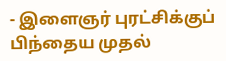- இளைஞர் புரட்சிக்குப் பிந்தைய முதல்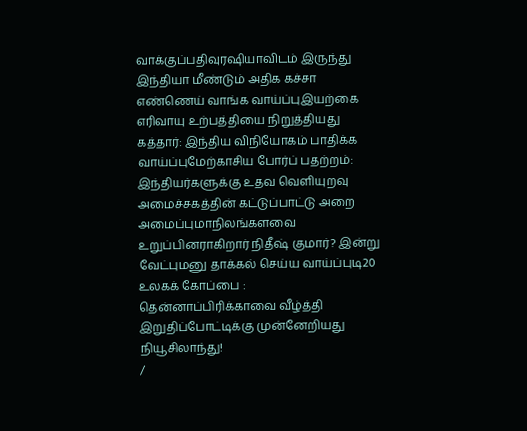வாக்குப்பதிவுரஷியாவிடம் இருந்து இந்தியா மீண்டும் அதிக கச்சா எண்ணெய் வாங்க வாய்ப்புஇயற்கை எரிவாயு உற்பத்தியை நிறுத்தியது கத்தார்: இந்திய விநியோகம் பாதிக்க வாய்ப்புமேற்காசிய போர்ப் பதற்றம்: இந்தியர்களுக்கு உதவ வெளியுறவு அமைச்சகத்தின் கட்டுப்பாட்டு அறை அமைப்புமாநிலங்களவை உறுப்பினராகிறார் நிதீஷ் குமார்? இன்று வேட்புமனு தாக்கல் செய்ய வாய்ப்புடி20 உலகக் கோப்பை : தென்னாப்பிரிக்காவை வீழ்த்தி இறுதிப்போட்டிக்கு முன்னேறியது நியூசிலாந்து!
/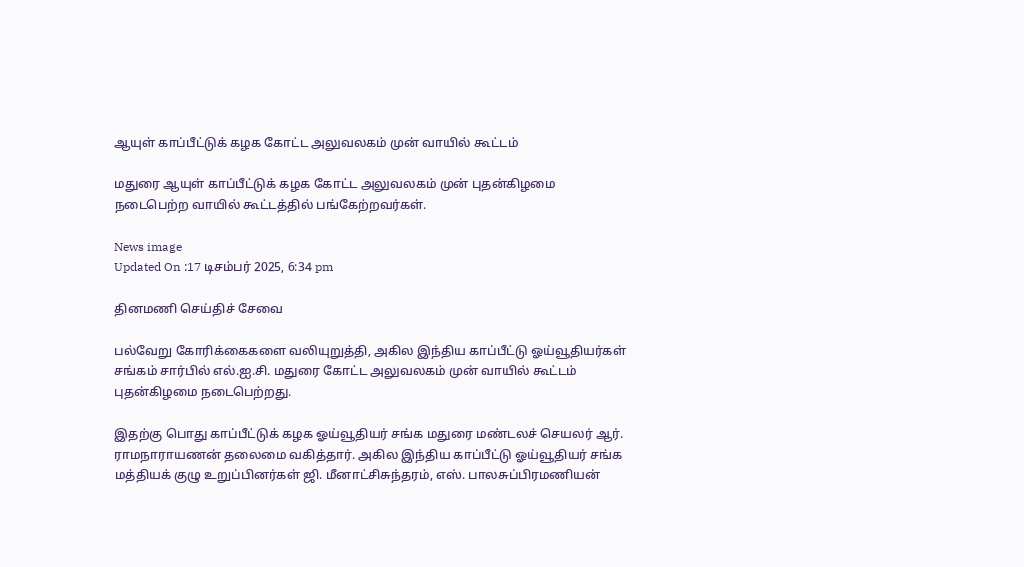ஆயுள் காப்பீட்டுக் கழக கோட்ட அலுவலகம் முன் வாயில் கூட்டம்

மதுரை ஆயுள் காப்பீட்டுக் கழக கோட்ட அலுவலகம் முன் புதன்கிழமை நடைபெற்ற வாயில் கூட்டத்தில் பங்கேற்றவர்கள்.

News image
Updated On :17 டிசம்பர் 2025, 6:34 pm

தினமணி செய்திச் சேவை

பல்வேறு கோரிக்கைகளை வலியுறுத்தி, அகில இந்திய காப்பீட்டு ஓய்வூதியர்கள் சங்கம் சார்பில் எல்.ஐ.சி. மதுரை கோட்ட அலுவலகம் முன் வாயில் கூட்டம் புதன்கிழமை நடைபெற்றது.

இதற்கு பொது காப்பீட்டுக் கழக ஓய்வூதியர் சங்க மதுரை மண்டலச் செயலர் ஆர். ராமநாராயணன் தலைமை வகித்தார். அகில இந்திய காப்பீட்டு ஓய்வூதியர் சங்க மத்தியக் குழு உறுப்பினர்கள் ஜி. மீனாட்சிசுந்தரம், எஸ். பாலசுப்பிரமணியன்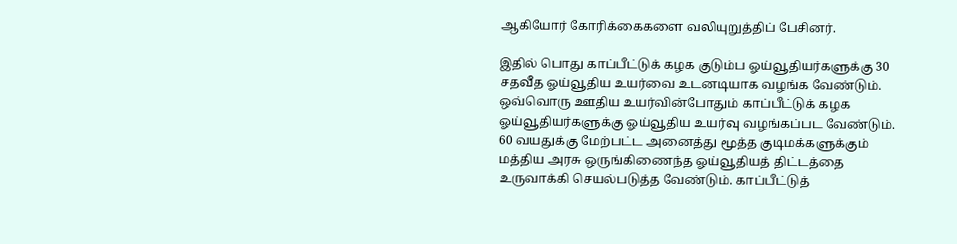ஆகியோர் கோரிக்கைகளை வலியுறுத்திப் பேசினர்.

இதில் பொது காப்பீட்டுக் கழக குடும்ப ஓய்வூதியர்களுக்கு 30 சதவீத ஓய்வூதிய உயர்வை உடனடியாக வழங்க வேண்டும். ஒவ்வொரு ஊதிய உயர்வின்போதும் காப்பீட்டுக் கழக ஓய்வூதியர்களுக்கு ஓய்வூதிய உயர்வு வழங்கப்பட வேண்டும். 60 வயதுக்கு மேற்பட்ட அனைத்து மூத்த குடிமக்களுக்கும் மத்திய அரசு ஒருங்கிணைந்த ஓய்வூதியத் திட்டத்தை உருவாக்கி செயல்படுத்த வேண்டும். காப்பீட்டுத்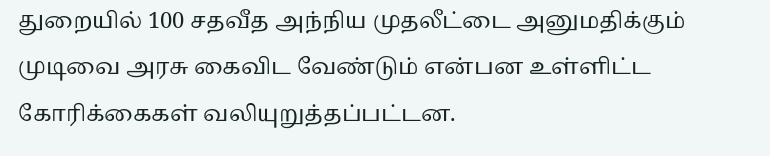துறையில் 100 சதவீத அந்நிய முதலீட்டை அனுமதிக்கும் முடிவை அரசு கைவிட வேண்டும் என்பன உள்ளிட்ட கோரிக்கைகள் வலியுறுத்தப்பட்டன.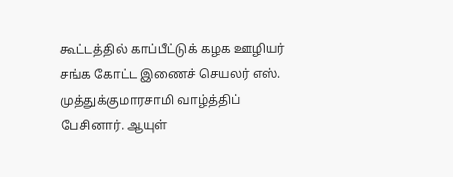கூட்டத்தில் காப்பீட்டுக் கழக ஊழியர் சங்க கோட்ட இணைச் செயலர் எஸ். முத்துக்குமாரசாமி வாழ்த்திப் பேசினார். ஆயுள்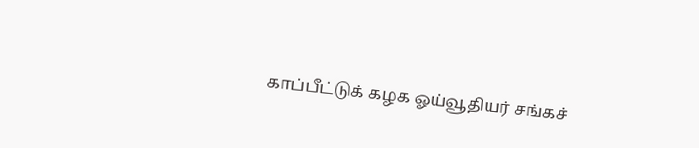காப்பீட்டுக் கழக ஓய்வூதியர் சங்கச்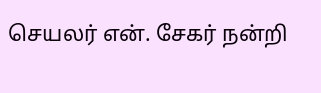செயலர் என். சேகர் நன்றி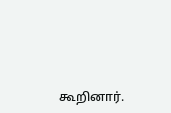கூறினார்.